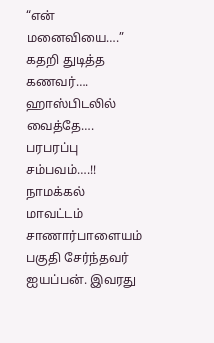“என் மனைவியை….” கதறி துடித்த கணவர்…. ஹாஸ்பிடலில் வைத்தே…. பரபரப்பு சம்பவம்….!!
நாமக்கல் மாவட்டம் சாணார்பாளையம் பகுதி சேர்ந்தவர் ஐயப்பன். இவரது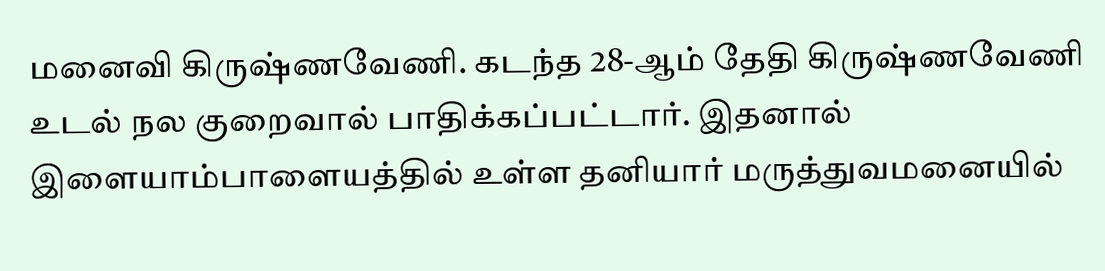மனைவி கிருஷ்ணவேணி. கடந்த 28-ஆம் தேதி கிருஷ்ணவேணி உடல் நல குறைவால் பாதிக்கப்பட்டார். இதனால் இளையாம்பாளையத்தில் உள்ள தனியார் மருத்துவமனையில்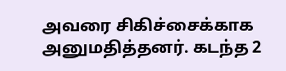அவரை சிகிச்சைக்காக அனுமதித்தனர். கடந்த 2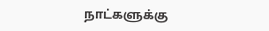நாட்களுக்கு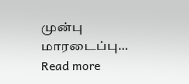முன்பு மாரடைப்பு…
Read more